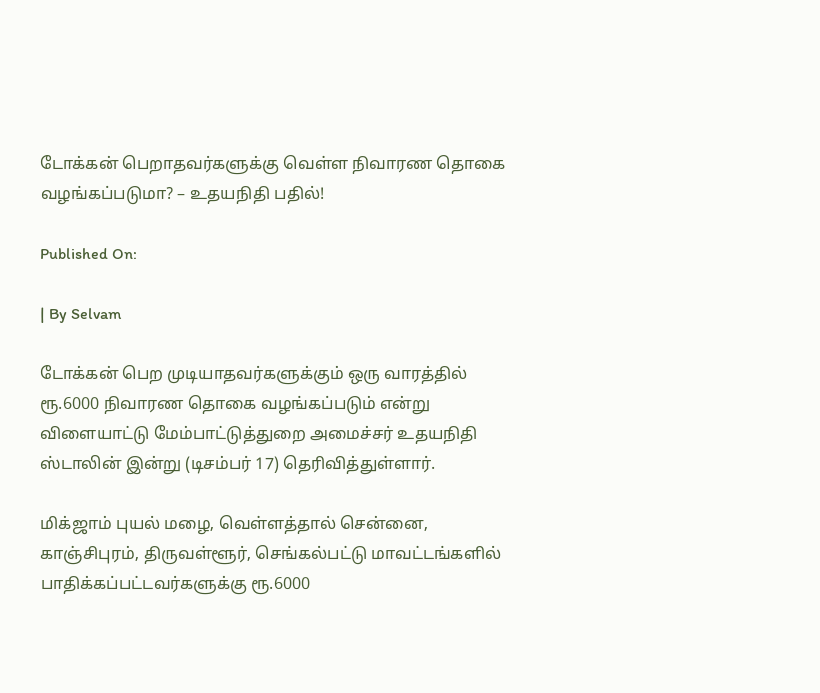டோக்கன் பெறாதவர்களுக்கு வெள்ள நிவாரண தொகை வழங்கப்படுமா? – உதயநிதி பதில்!

Published On:

| By Selvam

டோக்கன் பெற முடியாதவர்களுக்கும் ஒரு வாரத்தில் ரூ.6000 நிவாரண தொகை வழங்கப்படும் என்று விளையாட்டு மேம்பாட்டுத்துறை அமைச்சர் உதயநிதி ஸ்டாலின் இன்று (டிசம்பர் 17) தெரிவித்துள்ளார்.

மிக்ஜாம் புயல் மழை, வெள்ளத்தால் சென்னை, காஞ்சிபுரம், திருவள்ளூர், செங்கல்பட்டு மாவட்டங்களில் பாதிக்கப்பட்டவர்களுக்கு ரூ.6000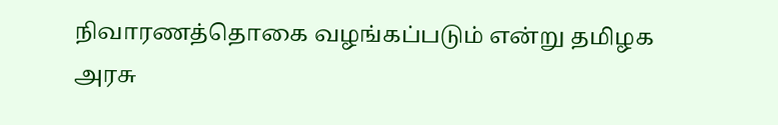நிவாரணத்தொகை வழங்கப்படும் என்று தமிழக அரசு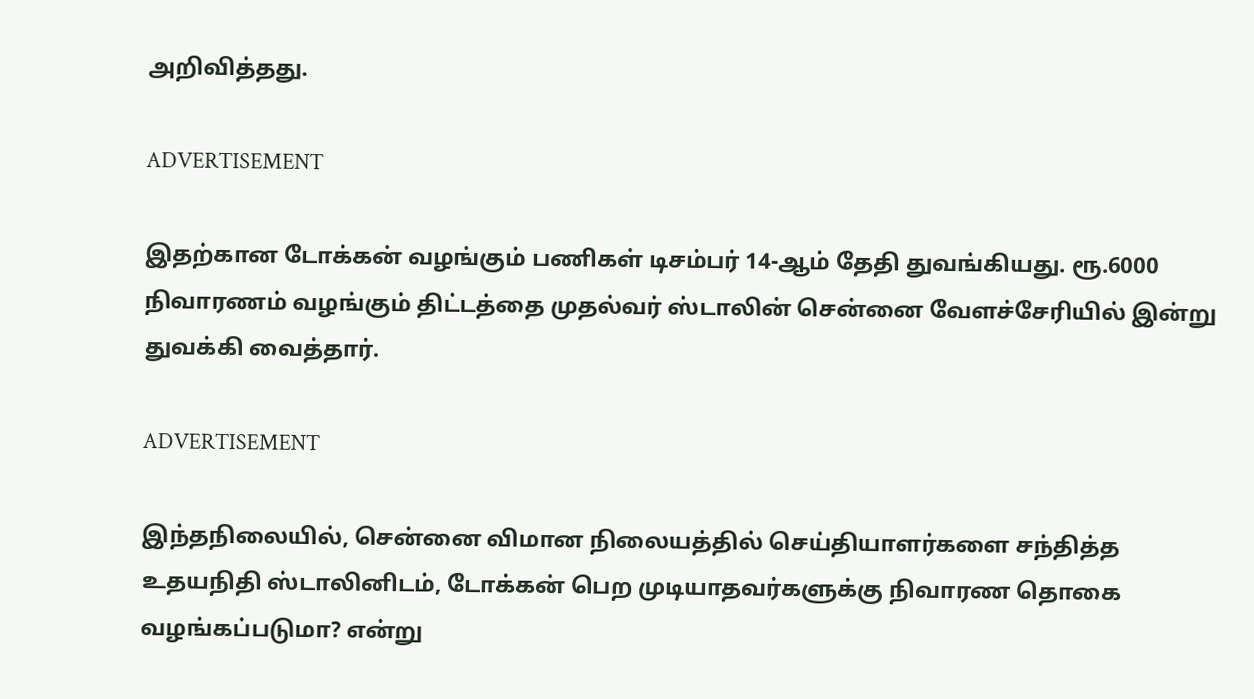அறிவித்தது.

ADVERTISEMENT

இதற்கான டோக்கன் வழங்கும் பணிகள் டிசம்பர் 14-ஆம் தேதி துவங்கியது. ரூ.6000 நிவாரணம் வழங்கும் திட்டத்தை முதல்வர் ஸ்டாலின் சென்னை வேளச்சேரியில் இன்று துவக்கி வைத்தார்.

ADVERTISEMENT

இந்தநிலையில், சென்னை விமான நிலையத்தில் செய்தியாளர்களை சந்தித்த உதயநிதி ஸ்டாலினிடம், டோக்கன் பெற முடியாதவர்களுக்கு நிவாரண தொகை வழங்கப்படுமா? என்று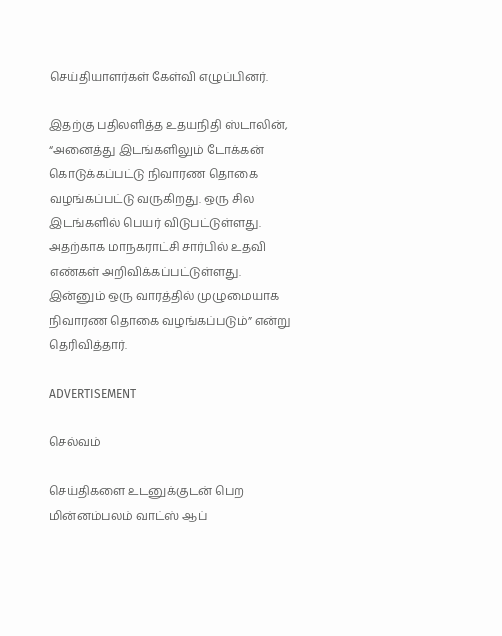செய்தியாளர்கள் கேள்வி எழுப்பினர்.

இதற்கு பதிலளித்த உதயநிதி ஸ்டாலின்,  “அனைத்து இடங்களிலும் டோக்கன் கொடுக்கப்பட்டு நிவாரண தொகை வழங்கப்பட்டு வருகிறது. ஒரு சில இடங்களில் பெயர் விடுபட்டுள்ளது. அதற்காக மாநகராட்சி சார்பில் உதவி எண்கள் அறிவிக்கப்பட்டுள்ளது. இன்னும் ஒரு வாரத்தில் முழுமையாக நிவாரண தொகை வழங்கப்படும்” என்று தெரிவித்தார்.

ADVERTISEMENT

செல்வம்

செய்திகளை உடனுக்குடன் பெற மின்னம்பலம் வாட்ஸ் ஆப்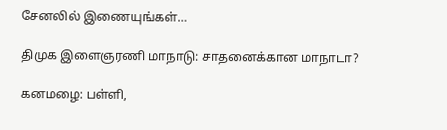சேனலில் இணையுங்கள்…

திமுக இளைஞரணி மாநாடு: சாதனைக்கான மாநாடா?

கனமழை: பள்ளி,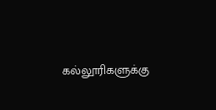கல்லூரிகளுக்கு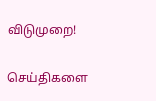விடுமுறை!

செய்திகளை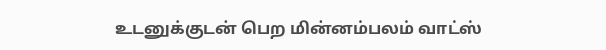உடனுக்குடன் பெற மின்னம்பலம் வாட்ஸ்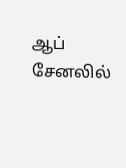ஆப் சேனலில்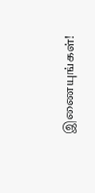இணையுங்கள்!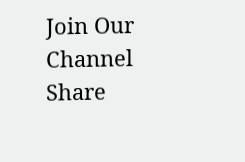Join Our Channel
Share